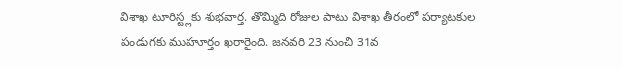విశాఖ టూరిస్ట్లకు శుభవార్త. తొమ్మిది రోజుల పాటు విశాఖ తీరంలో పర్యాటకుల పండుగకు ముహూర్తం ఖరారైంది. జనవరి 23 నుంచి 31వ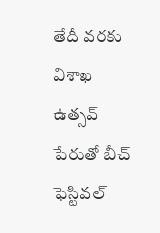తేదీ వరకు విశాఖ ఉత్సవ్ పేరుతో బీచ్ ఫెస్టివల్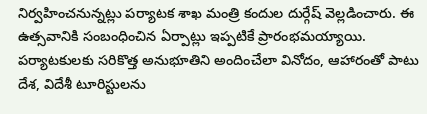నిర్వహించనున్నట్లు పర్యాటక శాఖ మంత్రి కందుల దుర్గేష్ వెల్లడించారు. ఈ ఉత్సవానికి సంబంధించిన ఏర్పాట్లు ఇప్పటికే ప్రారంభమయ్యాయి. పర్యాటకులకు సరికొత్త అనుభూతిని అందించేలా వినోదం, ఆహారంతో పాటు దేశ, విదేశీ టూరిస్టులను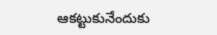ఆకట్టుకునేందుకు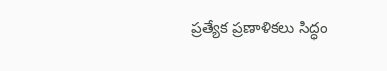ప్రత్యేక ప్రణాళికలు సిద్ధం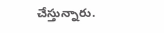చేస్తున్నారు.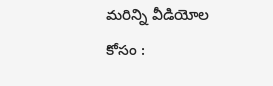మరిన్ని వీడియోల కోసం :